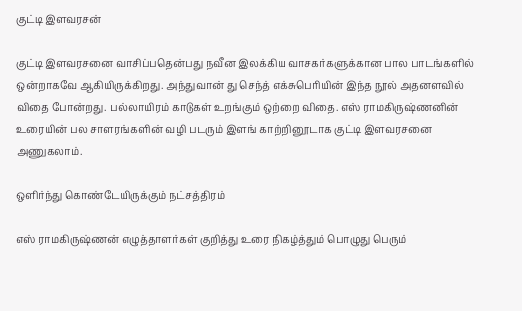குட்டி இளவரசன்

குட்டி இளவரசனை வாசிப்பதென்பது நவீன இலக்கிய வாசகர்களுக்கான பால பாடங்களில் ஒன்றாகவே ஆகியிருக்கிறது. அந்துவான் து செந்த் எக்சுபெரியின் இந்த நூல் அதனளவில் விதை போன்றது. பல்லாயிரம் காடுகள் உறங்கும் ஒற்றை விதை. எஸ் ராமகிருஷ்ணனின் உரையின் பல சாளரங்களின் வழி படரும் இளங் காற்றினூடாக குட்டி இளவரசனை அணுகலாம்.

ஒளிர்ந்து கொண்டேயிருக்கும் நட்சத்திரம்

எஸ் ராமகிருஷ்ணன் எழுத்தாளர்கள் குறித்து உரை நிகழ்த்தும் பொழுது பெரும்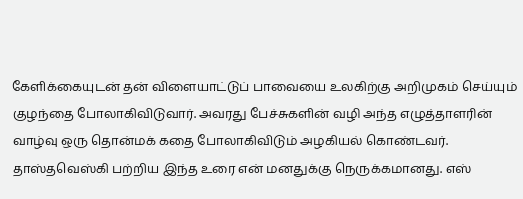கேளிக்கையுடன் தன் விளையாட்டுப் பாவையை உலகிற்கு அறிமுகம் செய்யும் குழந்தை போலாகிவிடுவார். அவரது பேச்சுகளின் வழி அந்த எழுத்தாளரின் வாழ்வு ஒரு தொன்மக் கதை போலாகிவிடும் அழகியல் கொண்டவர். தாஸ்தவெஸ்கி பற்றிய இந்த உரை என் மனதுக்கு நெருக்கமானது. எஸ்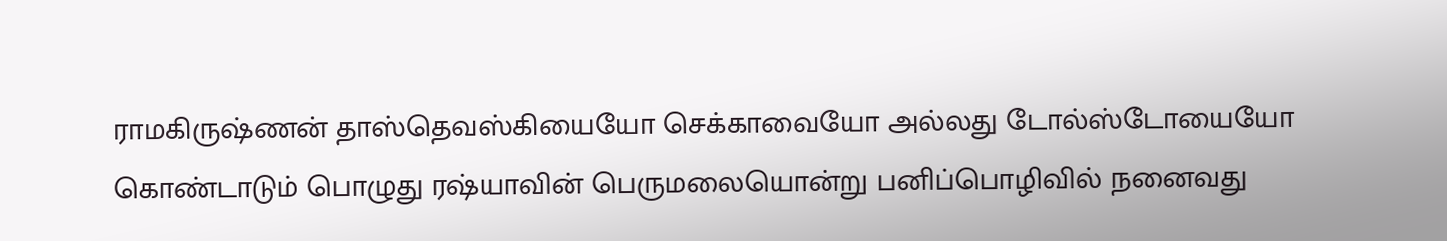ராமகிருஷ்ணன் தாஸ்தெவஸ்கியையோ செக்காவையோ அல்லது டோல்ஸ்டோயையோ கொண்டாடும் பொழுது ரஷ்யாவின் பெருமலையொன்று பனிப்பொழிவில் நனைவது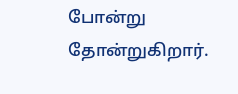போன்று தோன்றுகிறார்.